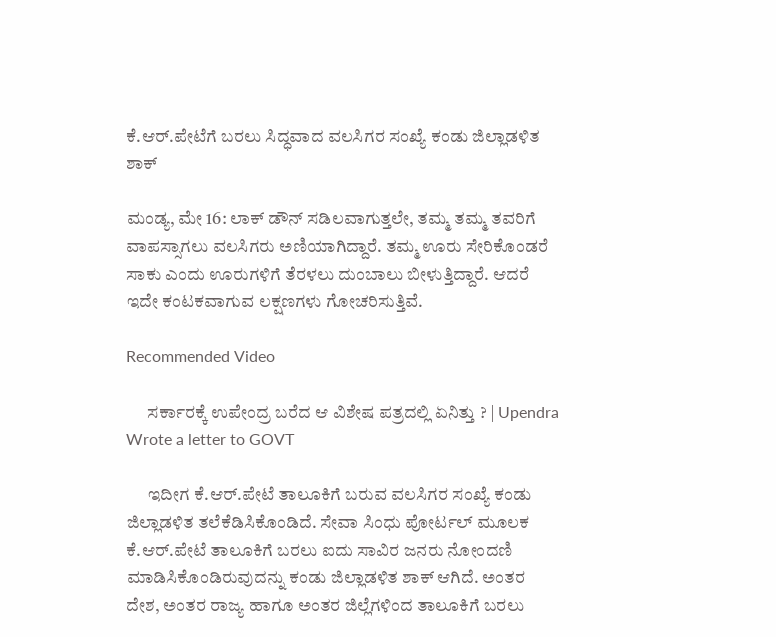ಕೆ.ಆರ್.ಪೇಟೆಗೆ ಬರಲು ಸಿದ್ಧವಾದ ವಲಸಿಗರ ಸಂಖ್ಯೆ ಕಂಡು ಜಿಲ್ಲಾಡಳಿತ ಶಾಕ್

ಮಂಡ್ಯ, ಮೇ 16: ಲಾಕ್ ಡೌನ್ ಸಡಿಲವಾಗುತ್ತಲೇ, ತಮ್ಮ ತಮ್ಮ ತವರಿಗೆ ವಾಪಸ್ಸಾಗಲು ವಲಸಿಗರು ಅಣಿಯಾಗಿದ್ದಾರೆ. ತಮ್ಮ ಊರು ಸೇರಿಕೊಂಡರೆ ಸಾಕು ಎಂದು ಊರುಗಳಿಗೆ ತೆರಳಲು ದುಂಬಾಲು ಬೀಳುತ್ತಿದ್ದಾರೆ. ಆದರೆ ಇದೇ ಕಂಟಕವಾಗುವ ಲಕ್ಷಣಗಳು ಗೋಚರಿಸುತ್ತಿವೆ.

Recommended Video

      ಸರ್ಕಾರಕ್ಕೆ ಉಪೇಂದ್ರ ಬರೆದ ಆ ವಿಶೇಷ ಪತ್ರದಲ್ಲಿ ಏನಿತ್ತು ? | Upendra Wrote a letter to GOVT

      ಇದೀಗ ಕೆ.ಆರ್.ಪೇಟೆ ತಾಲೂಕಿಗೆ ಬರುವ ವಲಸಿಗರ ಸಂಖ್ಯೆ ಕಂಡು ಜಿಲ್ಲಾಡಳಿತ ತಲೆಕೆಡಿಸಿಕೊಂಡಿದೆ. ಸೇವಾ ಸಿಂಧು ಪೋರ್ಟಲ್ ಮೂಲಕ ಕೆ.ಆರ್.ಪೇಟೆ ತಾಲೂಕಿಗೆ ಬರಲು ಐದು ಸಾವಿರ ಜನರು ನೋಂದಣಿ ಮಾಡಿಸಿಕೊಂಡಿರುವುದನ್ನು ಕಂಡು ಜಿಲ್ಲಾಡಳಿತ ಶಾಕ್ ಆಗಿದೆ. ಅಂತರ ದೇಶ, ಅಂತರ ರಾಜ್ಯ ಹಾಗೂ ಅಂತರ ಜಿಲ್ಲೆಗಳಿಂದ ತಾಲೂಕಿಗೆ ಬರಲು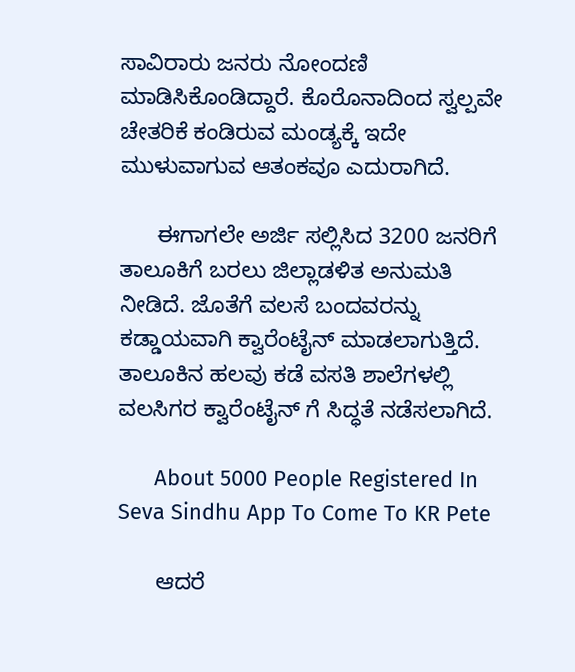ಸಾವಿರಾರು ಜನರು ನೋಂದಣಿ ಮಾಡಿಸಿಕೊಂಡಿದ್ದಾರೆ. ಕೊರೊನಾದಿಂದ ಸ್ವಲ್ಪವೇ ಚೇತರಿಕೆ ಕಂಡಿರುವ ಮಂಡ್ಯಕ್ಕೆ ಇದೇ ಮುಳುವಾಗುವ ಆತಂಕವೂ ಎದುರಾಗಿದೆ.

      ಈಗಾಗಲೇ ಅರ್ಜಿ ಸಲ್ಲಿಸಿದ 3200 ಜನರಿಗೆ ತಾಲೂಕಿಗೆ ಬರಲು ಜಿಲ್ಲಾಡಳಿತ ಅನುಮತಿ ನೀಡಿದೆ. ಜೊತೆಗೆ ವಲಸೆ ಬಂದವರನ್ನು ಕಡ್ಡಾಯವಾಗಿ ಕ್ವಾರೆಂಟೈನ್ ಮಾಡಲಾಗುತ್ತಿದೆ. ತಾಲೂಕಿನ ಹಲವು ಕಡೆ ವಸತಿ ಶಾಲೆಗಳಲ್ಲಿ ವಲಸಿಗರ ಕ್ವಾರೆಂಟೈನ್ ಗೆ ಸಿದ್ಧತೆ ನಡೆಸಲಾಗಿದೆ.

      About 5000 People Registered In Seva Sindhu App To Come To KR Pete

      ಆದರೆ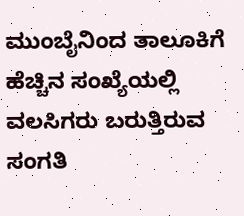ಮುಂಬೈನಿಂದ ತಾಲೂಕಿಗೆ ಹೆಚ್ಚಿನ ಸಂಖ್ಯೆಯಲ್ಲಿ ವಲಸಿಗರು ಬರುತ್ತಿರುವ ಸಂಗತಿ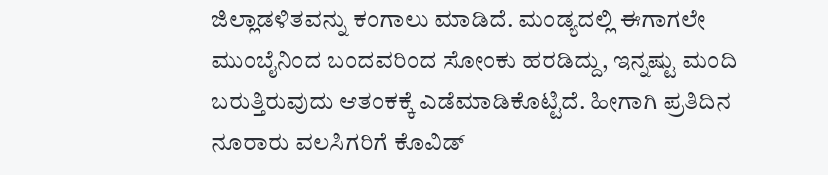ಜಿಲ್ಲಾಡಳಿತವನ್ನು ಕಂಗಾಲು ಮಾಡಿದೆ. ಮಂಡ್ಯದಲ್ಲಿ ಈಗಾಗಲೇ ಮುಂಬೈನಿಂದ ಬಂದವರಿಂದ ಸೋಂಕು ಹರಡಿದ್ದು, ಇನ್ನಷ್ಟು ಮಂದಿ ಬರುತ್ತಿರುವುದು ಆತಂಕಕ್ಕೆ ಎಡೆಮಾಡಿಕೊಟ್ಟಿದೆ. ಹೀಗಾಗಿ ಪ್ರತಿದಿನ ನೂರಾರು ವಲಸಿಗರಿಗೆ ಕೊವಿಡ್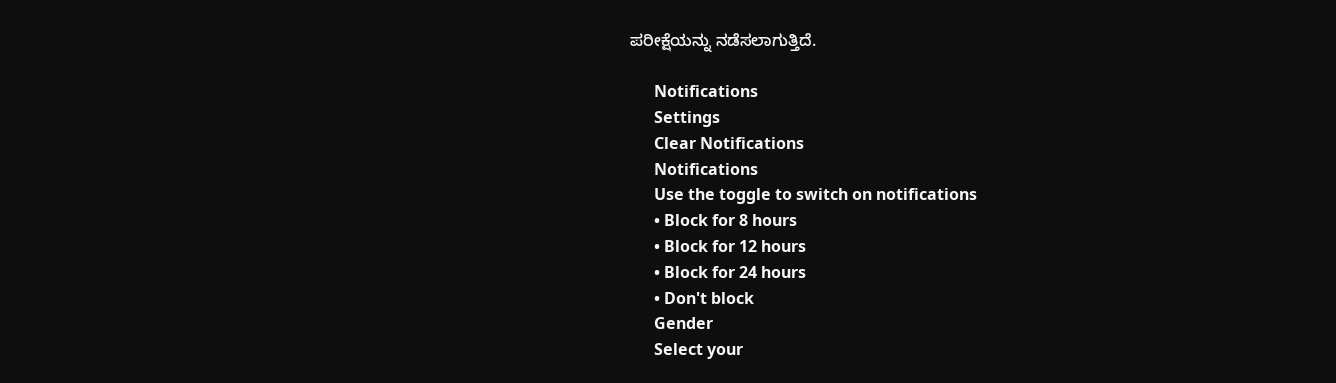ಪರೀಕ್ಷೆಯನ್ನು ನಡೆಸಲಾಗುತ್ತಿದೆ.

      Notifications
      Settings
      Clear Notifications
      Notifications
      Use the toggle to switch on notifications
      • Block for 8 hours
      • Block for 12 hours
      • Block for 24 hours
      • Don't block
      Gender
      Select your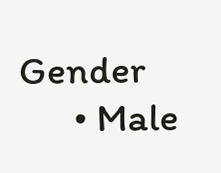Gender
      • Male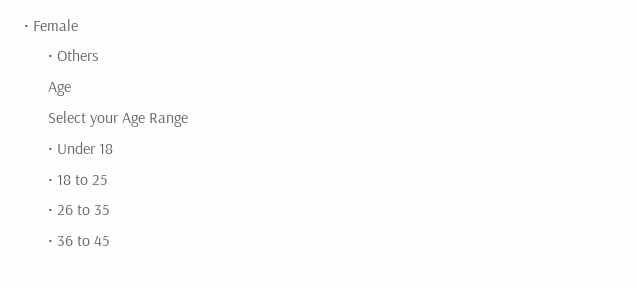• Female
      • Others
      Age
      Select your Age Range
      • Under 18
      • 18 to 25
      • 26 to 35
      • 36 to 45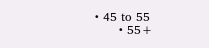• 45 to 55
      • 55+